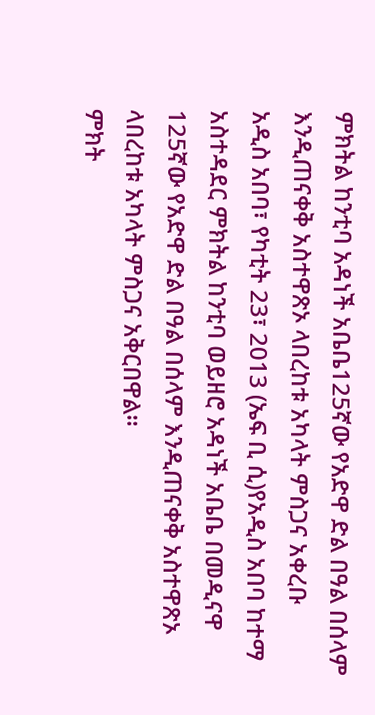ምክትል ከንቲባ አዳነች አቤቤ125ኛው የአድዋ ድል በዓል በሰላም እንዲጠናቀቅ አስተዋጽኦ ላበረከቱ አካላት ምስጋና አቀረቡ
አዲስ አበባ፣ የካቲት 23፣ 2013 (ኤፍ ቢ ሲ)የአዲስ አበባ ከተማ አስተዳደር ምክትል ከንቲባ ወይዘሮ አዳነች አቤቤ በመዲናዋ 125ኛው የአድዋ ድል በዓል በሰላም እንዲጠናቀቅ አስተዋጽኦ ላበረከቱ አካላት ምስጋና አቅርበዋል።
ምክት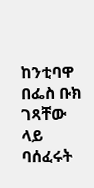ከንቲባዋ በፌስ ቡክ ገጻቸው ላይ ባሰፈሩት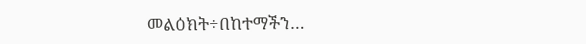መልዕክት÷በከተማችን…